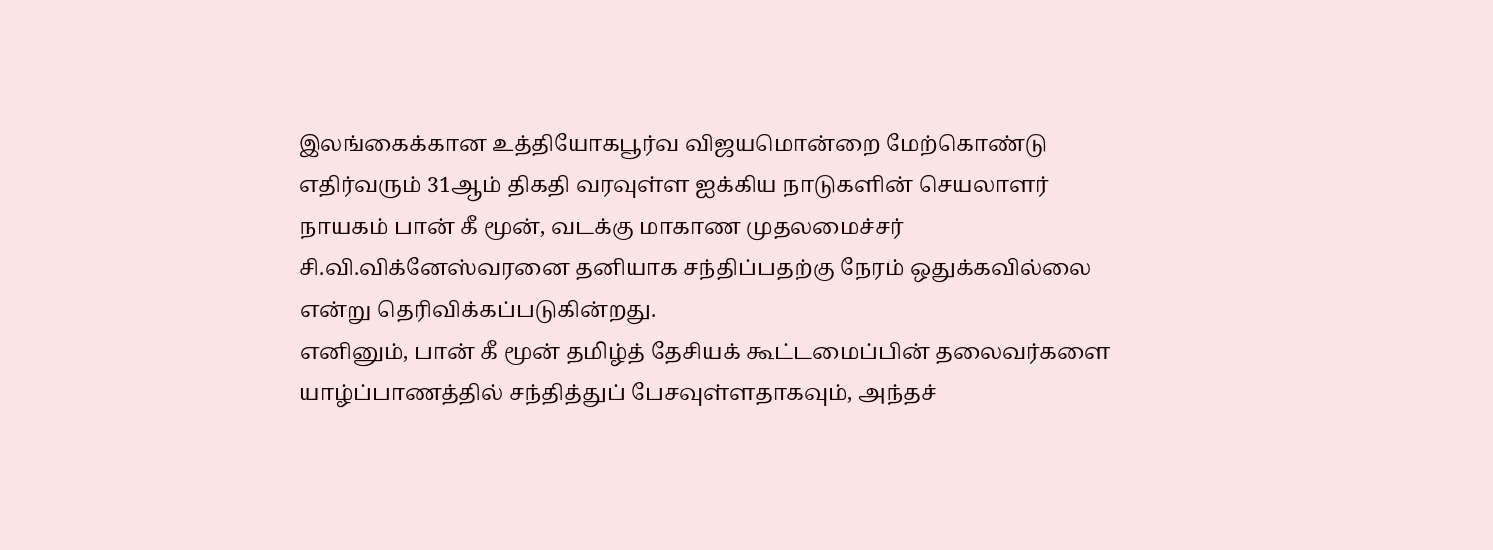இலங்கைக்கான உத்தியோகபூர்வ விஜயமொன்றை மேற்கொண்டு எதிர்வரும் 31ஆம் திகதி வரவுள்ள ஐக்கிய நாடுகளின் செயலாளர் நாயகம் பான் கீ மூன், வடக்கு மாகாண முதலமைச்சர் சி.வி.விக்னேஸ்வரனை தனியாக சந்திப்பதற்கு நேரம் ஒதுக்கவில்லை என்று தெரிவிக்கப்படுகின்றது.
எனினும், பான் கீ மூன் தமிழ்த் தேசியக் கூட்டமைப்பின் தலைவர்களை யாழ்ப்பாணத்தில் சந்தித்துப் பேசவுள்ளதாகவும், அந்தச்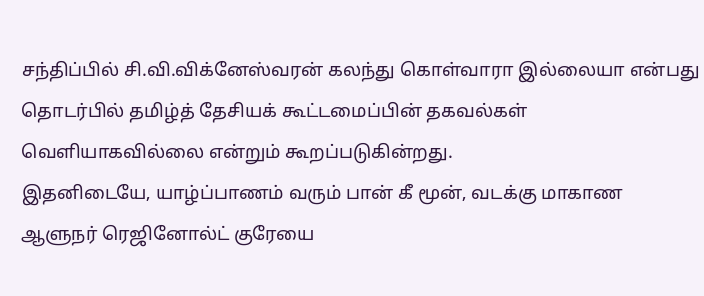சந்திப்பில் சி.வி.விக்னேஸ்வரன் கலந்து கொள்வாரா இல்லையா என்பது தொடர்பில் தமிழ்த் தேசியக் கூட்டமைப்பின் தகவல்கள் வெளியாகவில்லை என்றும் கூறப்படுகின்றது.
இதனிடையே, யாழ்ப்பாணம் வரும் பான் கீ மூன், வடக்கு மாகாண ஆளுநர் ரெஜினோல்ட் குரேயை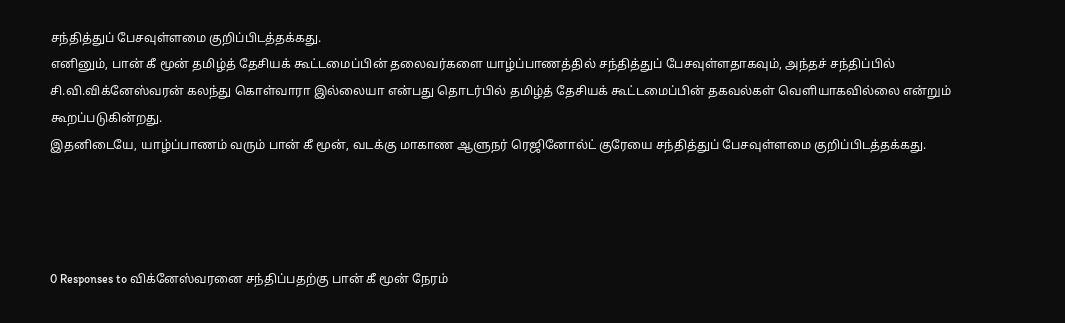சந்தித்துப் பேசவுள்ளமை குறிப்பிடத்தக்கது.
எனினும், பான் கீ மூன் தமிழ்த் தேசியக் கூட்டமைப்பின் தலைவர்களை யாழ்ப்பாணத்தில் சந்தித்துப் பேசவுள்ளதாகவும், அந்தச் சந்திப்பில் சி.வி.விக்னேஸ்வரன் கலந்து கொள்வாரா இல்லையா என்பது தொடர்பில் தமிழ்த் தேசியக் கூட்டமைப்பின் தகவல்கள் வெளியாகவில்லை என்றும் கூறப்படுகின்றது.
இதனிடையே, யாழ்ப்பாணம் வரும் பான் கீ மூன், வடக்கு மாகாண ஆளுநர் ரெஜினோல்ட் குரேயை சந்தித்துப் பேசவுள்ளமை குறிப்பிடத்தக்கது.




0 Responses to விக்னேஸ்வரனை சந்திப்பதற்கு பான் கீ மூன் நேரம்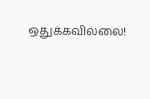ஒதுக்கவில்லை!